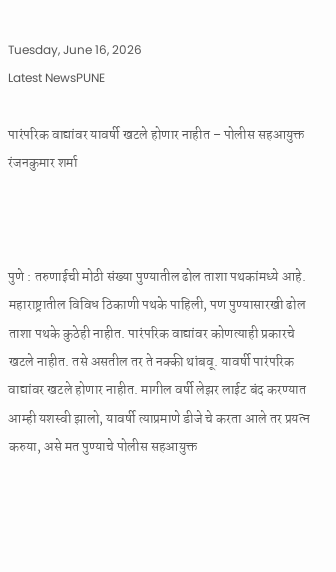Tuesday, June 16, 2026
Latest NewsPUNE

पारंपरिक वाद्यांवर यावर्षी खटले होणार नाहीत – पोलीस सहआयुक्त रंजनकुमार शर्मा



पुणे : तरुणाईची मोठी संख्या पुण्यातील ढोल ताशा पथकांमध्ये आहे. महाराष्ट्रातील विविध ठिकाणी पथके पाहिली, पण पुण्यासारखी ढोल ताशा पथके कुठेही नाहीत. पारंपरिक वाद्यांवर कोणत्याही प्रकारचे खटले नाहीत. तसे असतील तर ते नक्की थांबवू. यावर्षी पारंपरिक वाद्यांवर खटले होणार नाहीत. मागील वर्षी लेझर लाईट बंद करण्यात आम्ही यशस्वी झालो, यावर्षी त्याप्रमाणे डीजे चे करता आले तर प्रयत्न करुया, असे मत पुण्याचे पोलीस सहआयुक्त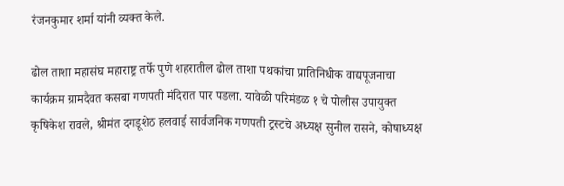रंजनकुमार शर्मा यांनी व्यक्त केले.

ढोल ताशा महासंघ महाराष्ट्र तर्फे पुणे शहरातील ढोल ताशा पथकांचा प्रातिनिधीक वाद्यपूजनाचा कार्यक्रम ग्रामदैवत कसबा गणपती मंदिरात पार पडला. यावेळी परिमंडळ १ चे पोलीस उपायुक्त कृषिकेश रावले, श्रीमंत दगडूशेठ हलवाई सार्वजनिक गणपती ट्रस्टचे अध्यक्ष सुनील रासने, कोषाध्यक्ष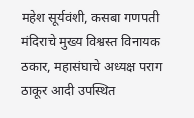महेश सूर्यवंशी, कसबा गणपती मंदिराचे मुख्य विश्वस्त विनायक ठकार, महासंघाचे अध्यक्ष पराग ठाकूर आदी उपस्थित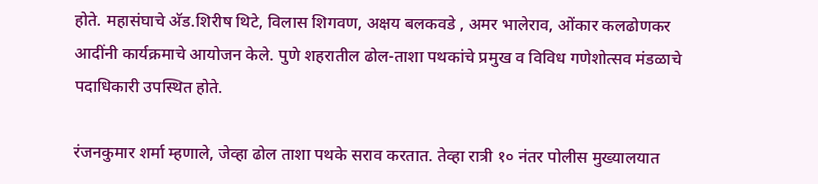होते. महासंघाचे अ‍ॅड.शिरीष थिटे, विलास शिगवण, अक्षय बलकवडे , अमर भालेराव, ओंकार कलढोणकर आदींनी कार्यक्रमाचे आयोजन केले. पुणे शहरातील ढोल-ताशा पथकांचे प्रमुख व विविध गणेशोत्सव मंडळाचे पदाधिकारी उपस्थित होते.

रंजनकुमार शर्मा म्हणाले, जेव्हा ढोल ताशा पथके सराव करतात. तेव्हा रात्री १० नंतर पोलीस मुख्यालयात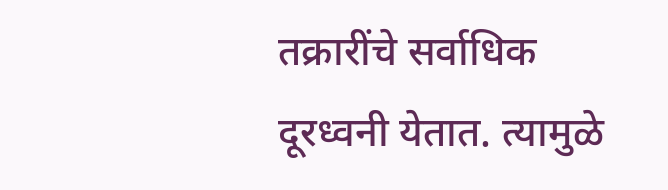तक्रारींचे सर्वाधिक दूरध्वनी येतात. त्यामुळे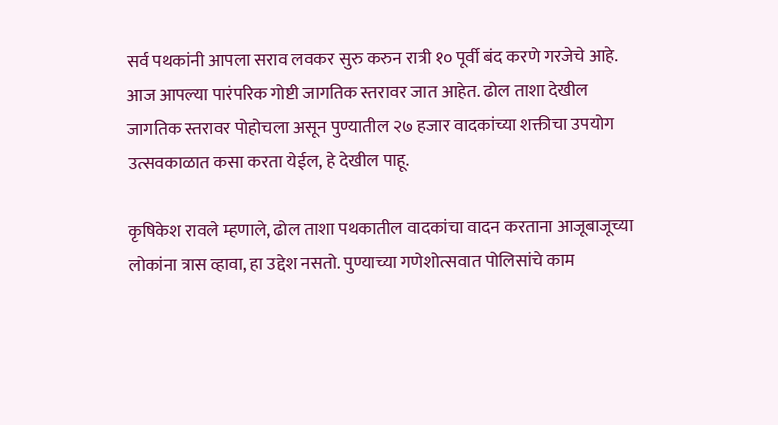सर्व पथकांनी आपला सराव लवकर सुरु करुन रात्री १० पूर्वी बंद करणे गरजेचे आहे. आज आपल्या पारंपरिक गोष्टी जागतिक स्तरावर जात आहेत. ढोल ताशा देखील जागतिक स्तरावर पोहोचला असून पुण्यातील २७ हजार वादकांच्या शक्तीचा उपयोग उत्सवकाळात कसा करता येईल, हे देखील पाहू.

कृषिकेश रावले म्हणाले, ढोल ताशा पथकातील वादकांचा वादन करताना आजूबाजूच्या लोकांना त्रास व्हावा, हा उद्देश नसतो. पुण्याच्या गणेशोत्सवात पोलिसांचे काम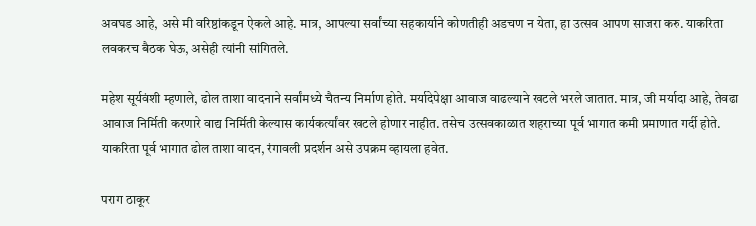अवघड आहे, असे मी वरिष्ठांकडून ऐकले आहे. मात्र, आपल्या सर्वांच्या सहकार्याने कोणतीही अडचण न येता, हा उत्सव आपण साजरा करु. याकरिता लवकरच बैठक घेऊ, असेही त्यांनी सांगितले.

महेश सूर्यवंशी म्हणाले, ढोल ताशा वादनाने सर्वांमध्ये चैतन्य निर्माण होते. मर्यादेपेक्षा आवाज वाढल्याने खटले भरले जातात. मात्र, जी मर्यादा आहे, तेवढा आवाज निर्मिती करणारे वाद्य निर्मिती केल्यास कार्यकर्त्यांवर खटले होणार नाहीत. तसेच उत्सवकाळात शहराच्या पूर्व भागात कमी प्रमाणात गर्दी होते. याकरिता पूर्व भागात ढोल ताशा वादन, रंगावली प्रदर्शन असे उपक्रम व्हायला हवेत.

पराग ठाकूर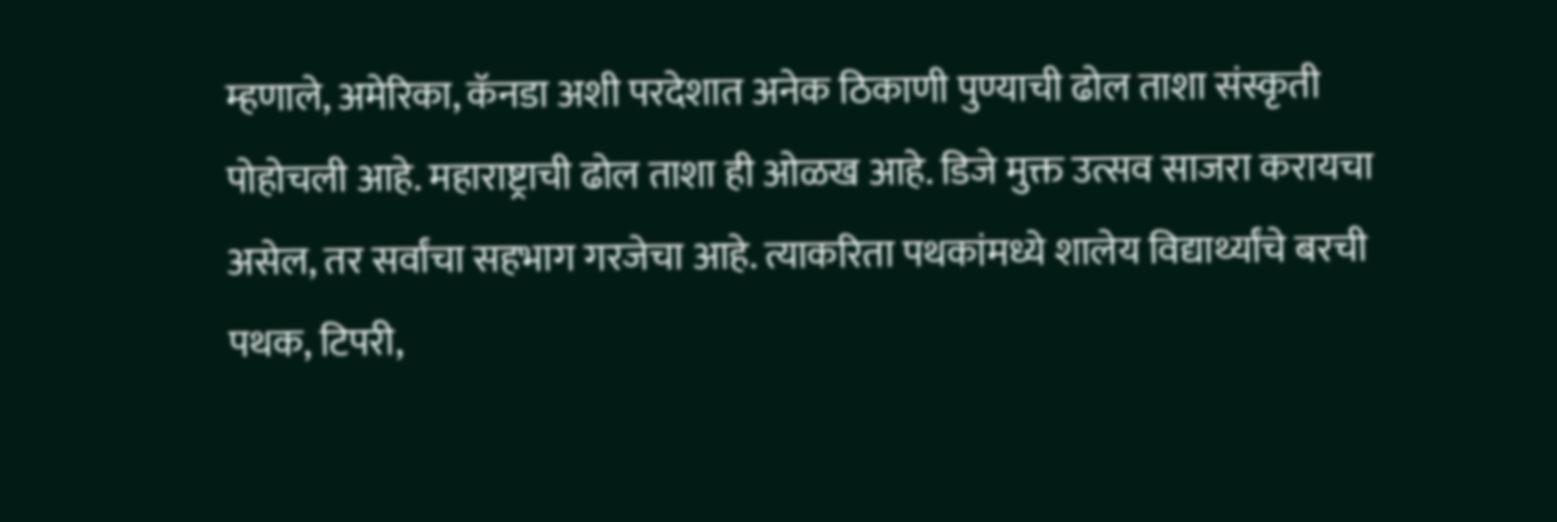म्हणाले, अमेरिका, कॅनडा अशी परदेशात अनेक ठिकाणी पुण्याची ढोल ताशा संस्कृती पोहोचली आहे. महाराष्ट्राची ढोल ताशा ही ओळख आहे. डिजे मुक्त उत्सव साजरा करायचा असेल, तर सर्वांचा सहभाग गरजेचा आहे. त्याकरिता पथकांमध्ये शालेय विद्यार्थ्यांचे बरची पथक, टिपरी,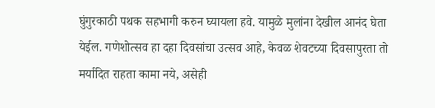घुंगुरकाठी पथक सहभागी करुन घ्यायला हवे. यामुळे मुलांना देखील आनंद घेता येईल. गणेशोत्सव हा दहा दिवसांचा उत्सव आहे, केवळ शेवटच्या दिवसापुरता तो मर्यादित राहता कामा नये, असेही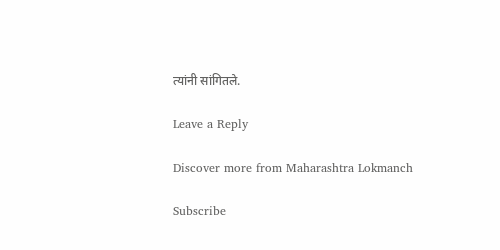त्यांनी सांगितले.

Leave a Reply

Discover more from Maharashtra Lokmanch

Subscribe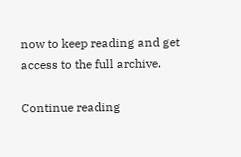now to keep reading and get access to the full archive.

Continue reading